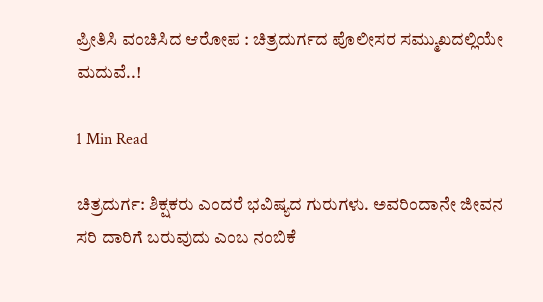ಪ್ರೀತಿಸಿ ವಂಚಿಸಿದ ಆರೋಪ : ಚಿತ್ರದುರ್ಗದ ಪೊಲೀಸರ ಸಮ್ಮುಖದಲ್ಲಿಯೇ ಮದುವೆ..!

1 Min Read

ಚಿತ್ರದುರ್ಗ: ಶಿಕ್ಷಕರು ಎಂದರೆ ಭವಿಷ್ಯದ ಗುರುಗಳು. ಅವರಿಂದಾನೇ ಜೀವನ ಸರಿ ದಾರಿಗೆ ಬರುವುದು ಎಂಬ ನಂಬಿಕೆ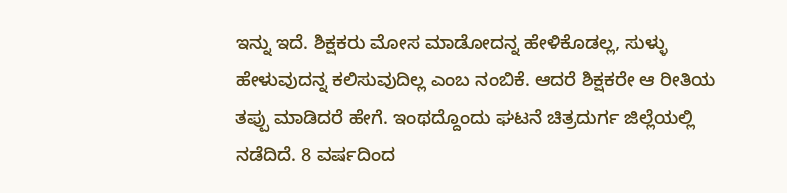ಇನ್ನು ಇದೆ. ಶಿಕ್ಷಕರು ಮೋಸ ಮಾಡೋದನ್ನ ಹೇಳಿಕೊಡಲ್ಲ, ಸುಳ್ಳು ಹೇಳುವುದನ್ನ ಕಲಿಸುವುದಿಲ್ಲ ಎಂಬ ನಂಬಿಕೆ. ಆದರೆ ಶಿಕ್ಷಕರೇ ಆ ರೀತಿಯ ತಪ್ಪು ಮಾಡಿದರೆ ಹೇಗೆ. ಇಂಥದ್ದೊಂದು ಘಟನೆ ಚಿತ್ರದುರ್ಗ ಜಿಲ್ಲೆಯಲ್ಲಿ ನಡೆದಿದೆ. 8 ವರ್ಷದಿಂದ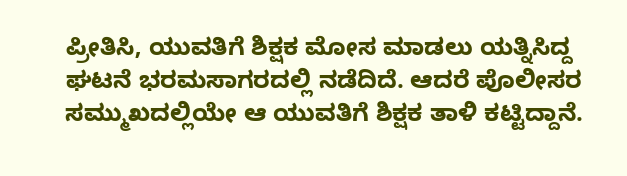ಪ್ರೀತಿಸಿ, ಯುವತಿಗೆ ಶಿಕ್ಷಕ ಮೋಸ ಮಾಡಲು ಯತ್ನಿಸಿದ್ದ ಘಟನೆ ಭರಮಸಾಗರದಲ್ಲಿ ನಡೆದಿದೆ. ಆದರೆ ಪೊಲೀಸರ ಸಮ್ಮುಖದಲ್ಲಿಯೇ ಆ ಯುವತಿಗೆ ಶಿಕ್ಷಕ ತಾಳಿ ಕಟ್ಟಿದ್ದಾನೆ.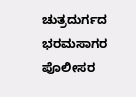ಚುತ್ರದುರ್ಗದ ಭರಮಸಾಗರ ಪೊಲೀಸರ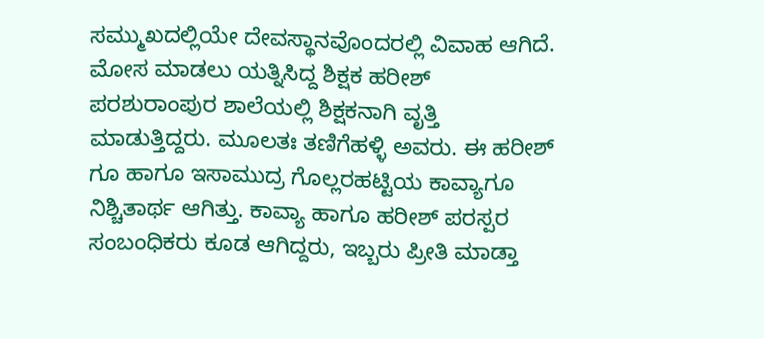ಸಮ್ಮುಖದಲ್ಲಿಯೇ ದೇವಸ್ಥಾನವೊಂದರಲ್ಲಿ ವಿವಾಹ ಆಗಿದೆ. ಮೋಸ ಮಾಡಲು ಯತ್ನಿಸಿದ್ದ ಶಿಕ್ಷಕ ಹರೀಶ್ ಪರಶುರಾಂಪುರ ಶಾಲೆಯಲ್ಲಿ ಶಿಕ್ಷಕನಾಗಿ ವೃತ್ತಿ ಮಾಡುತ್ತಿದ್ದರು. ಮೂಲತಃ ತಣಿಗೆಹಳ್ಳಿ ಅವರು. ಈ ಹರೀಶ್ ಗೂ ಹಾಗೂ ಇಸಾಮುದ್ರ ಗೊಲ್ಲರಹಟ್ಟಿಯ ಕಾವ್ಯಾಗೂ ನಿಶ್ಚಿತಾರ್ಥ ಆಗಿತ್ತು. ಕಾವ್ಯಾ ಹಾಗೂ ಹರೀಶ್ ಪರಸ್ಪರ ಸಂಬಂಧಿಕರು ಕೂಡ ಆಗಿದ್ದರು, ಇಬ್ಬರು ಪ್ರೀತಿ ಮಾಡ್ತಾ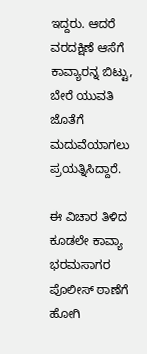ಇದ್ದರು. ಆದರೆ ವರದಕ್ಷಿಣೆ ಆಸೆಗೆ ಕಾವ್ಯಾರನ್ನ ಬಿಟ್ಟು, ಬೇರೆ ಯುವತಿ ಜೊತೆಗೆ ಮದುವೆಯಾಗಲು ಪ್ರಯತ್ನಿಸಿದ್ದಾರೆ.

ಈ ವಿಚಾರ ತಿಳಿದ ಕೂಡಲೇ ಕಾವ್ಯಾ ಭರಮಸಾಗರ ಪೊಲೀಸ್ ಠಾಣೆಗೆ ಹೋಗಿ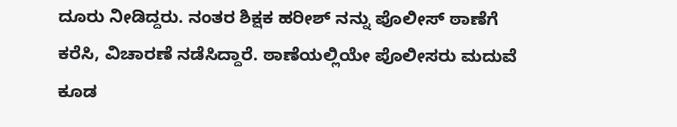ದೂರು ನೀಡಿದ್ದರು. ನಂತರ ಶಿಕ್ಷಕ ಹರೀಶ್ ನನ್ನು ಪೊಲೀಸ್ ಠಾಣೆಗೆ ಕರೆಸಿ, ವಿಚಾರಣೆ ನಡೆಸಿದ್ದಾರೆ. ಠಾಣೆಯಲ್ಲಿಯೇ ಪೊಲೀಸರು ಮದುವೆ ಕೂಡ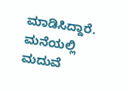ಮಾಡಿಸಿದ್ದಾರೆ. ಮನೆಯಲ್ಲಿ ಮದುವೆ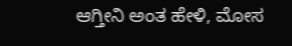ಆಗ್ತೀನಿ ಅಂತ ಹೇಳಿ, ಮೋಸ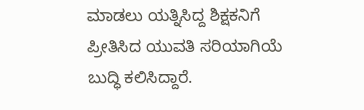ಮಾಡಲು ಯತ್ನಿಸಿದ್ದ ಶಿಕ್ಷಕನಿಗೆ ಪ್ರೀತಿಸಿದ ಯುವತಿ ಸರಿಯಾಗಿಯೆ ಬುದ್ಧಿ ಕಲಿಸಿದ್ದಾರೆ.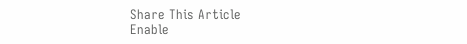Share This Article
Enable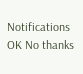Notifications OK No thanks